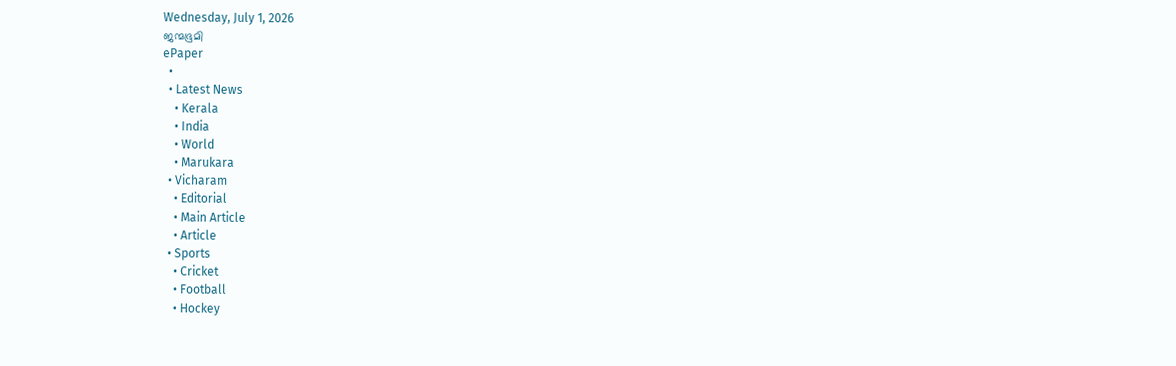Wednesday, July 1, 2026
ജന്മഭൂമി
ePaper
  •
  • Latest News
    • Kerala
    • India
    • World
    • Marukara
  • Vicharam
    • Editorial
    • Main Article
    • Article
  • Sports
    • Cricket
    • Football
    • Hockey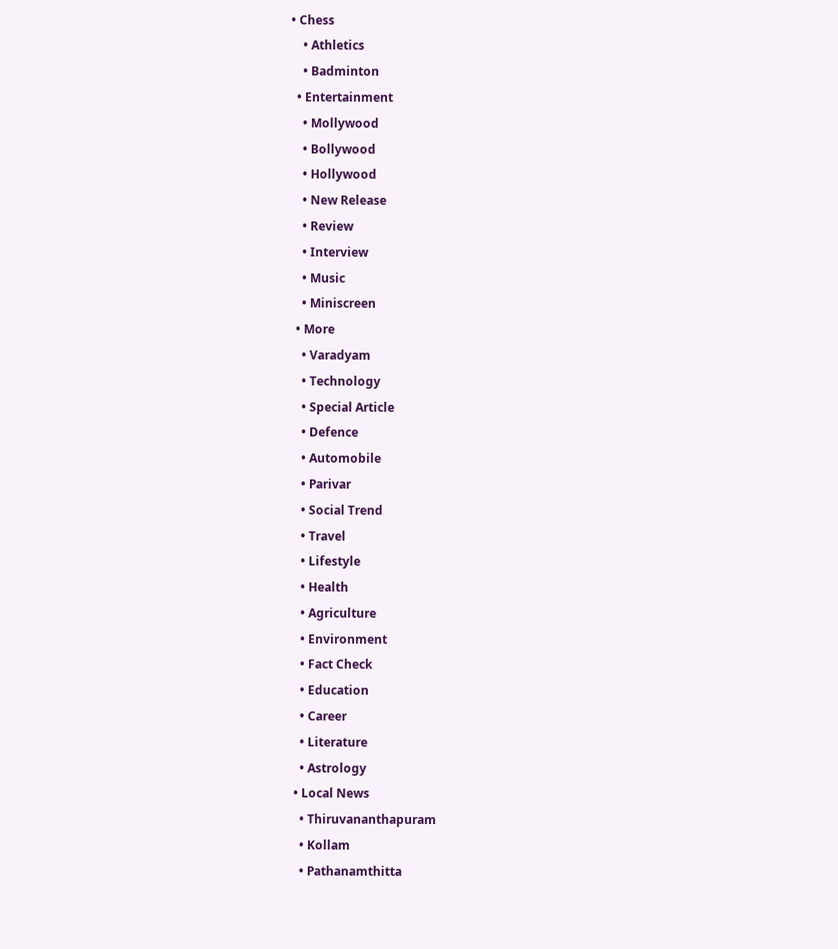• Chess
    • Athletics
    • Badminton
  • Entertainment
    • Mollywood
    • Bollywood
    • Hollywood
    • New Release
    • Review
    • Interview
    • Music
    • Miniscreen
  • More
    • Varadyam
    • Technology
    • Special Article
    • Defence
    • Automobile
    • Parivar
    • Social Trend
    • Travel
    • Lifestyle
    • Health
    • Agriculture
    • Environment
    • Fact Check
    • Education
    • Career
    • Literature
    • Astrology
  • Local News
    • Thiruvananthapuram
    • Kollam
    • Pathanamthitta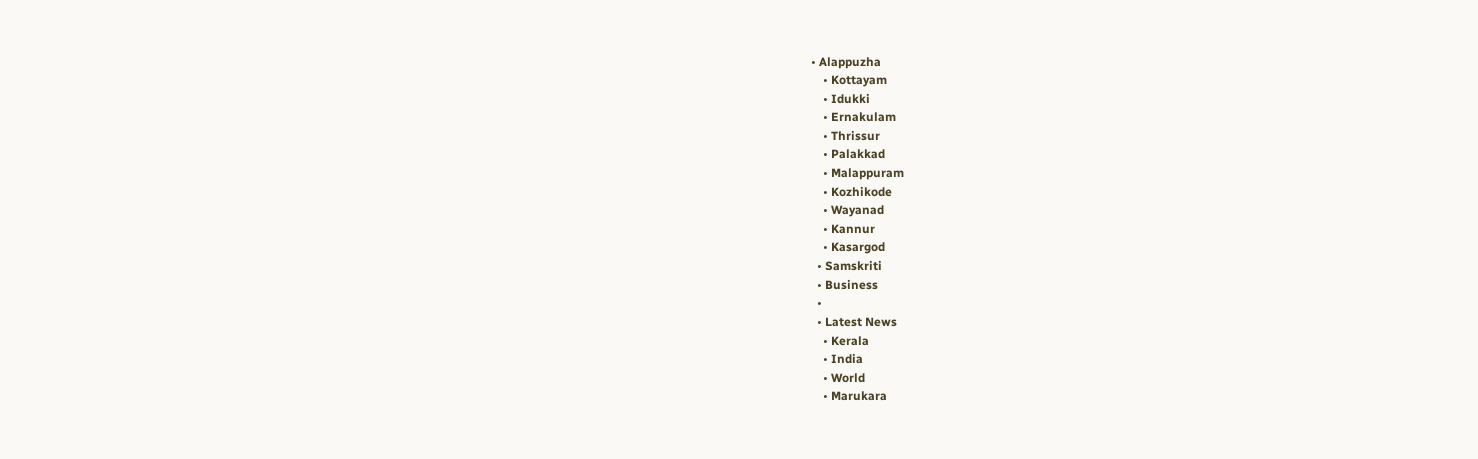• Alappuzha
    • Kottayam
    • Idukki
    • Ernakulam
    • Thrissur
    • Palakkad
    • Malappuram
    • Kozhikode
    • Wayanad
    • Kannur
    • Kasargod
  • Samskriti
  • Business
  •
  • Latest News
    • Kerala
    • India
    • World
    • Marukara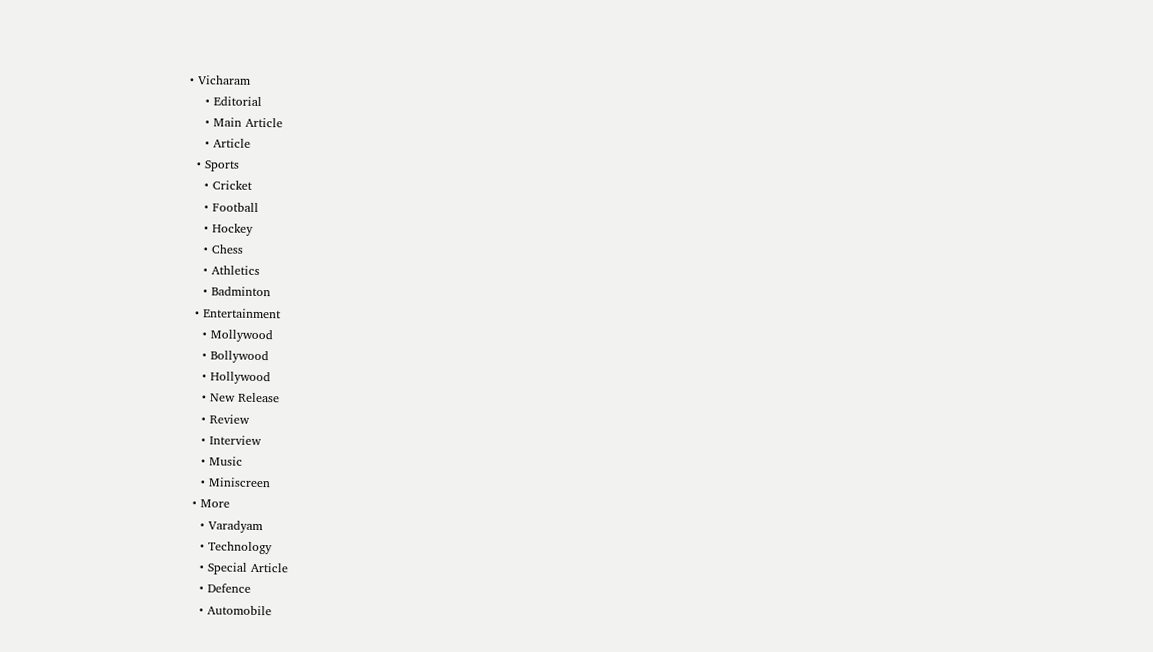• Vicharam
    • Editorial
    • Main Article
    • Article
  • Sports
    • Cricket
    • Football
    • Hockey
    • Chess
    • Athletics
    • Badminton
  • Entertainment
    • Mollywood
    • Bollywood
    • Hollywood
    • New Release
    • Review
    • Interview
    • Music
    • Miniscreen
  • More
    • Varadyam
    • Technology
    • Special Article
    • Defence
    • Automobile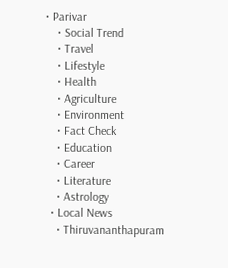• Parivar
    • Social Trend
    • Travel
    • Lifestyle
    • Health
    • Agriculture
    • Environment
    • Fact Check
    • Education
    • Career
    • Literature
    • Astrology
  • Local News
    • Thiruvananthapuram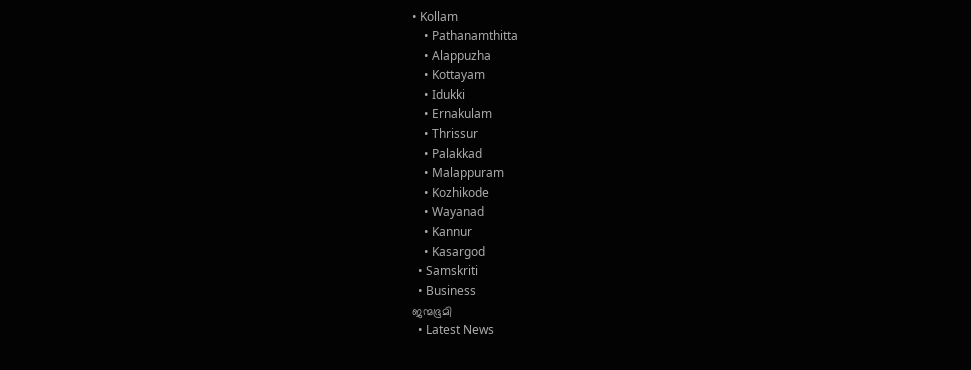• Kollam
    • Pathanamthitta
    • Alappuzha
    • Kottayam
    • Idukki
    • Ernakulam
    • Thrissur
    • Palakkad
    • Malappuram
    • Kozhikode
    • Wayanad
    • Kannur
    • Kasargod
  • Samskriti
  • Business
ജന്മഭൂമി
  • Latest News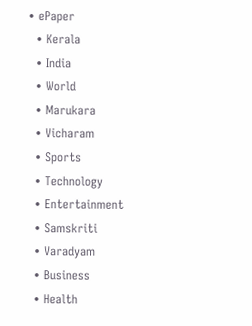• ePaper
  • Kerala
  • India
  • World
  • Marukara
  • Vicharam
  • Sports
  • Technology
  • Entertainment
  • Samskriti
  • Varadyam
  • Business
  • Health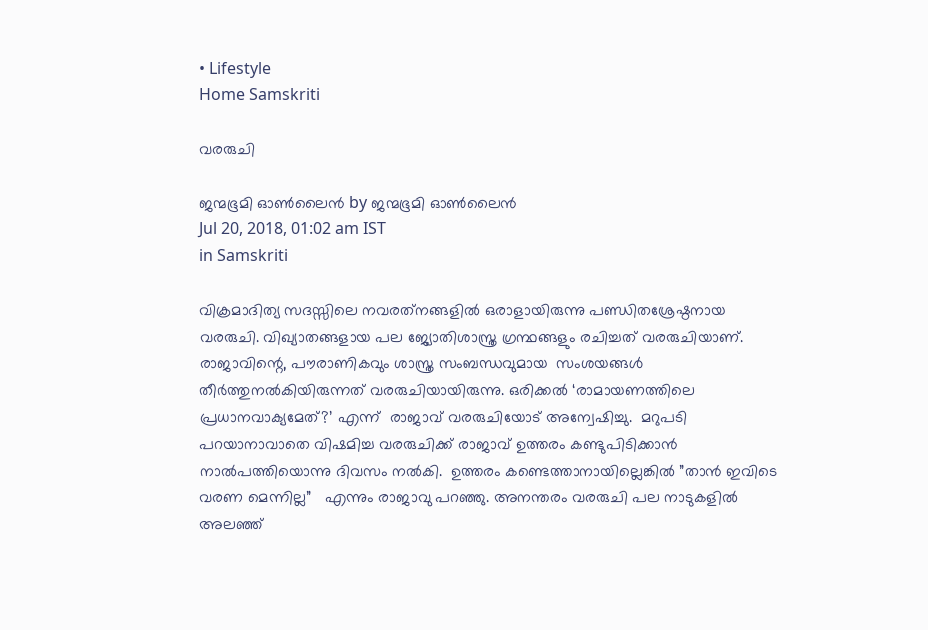• Lifestyle
Home Samskriti

വരരുചി

ജന്മഭൂമി ഓണ്‍ലൈന്‍ by ജന്മഭൂമി ഓണ്‍ലൈന്‍
Jul 20, 2018, 01:02 am IST
in Samskriti

വിക്രമാദിത്യ സദസ്സിലെ നവരത്‌നങ്ങളില്‍ ഒരാളായിരുന്നു പണ്ഡിതശ്രേഷ്ഠനായ വരരുചി. വിഖ്യാതങ്ങളായ പല ജ്യോതിശാസ്ത്ര ഗ്രന്ഥങ്ങളും രചിച്ചത് വരരുചിയാണ്. രാജാവിന്റെ, പൗരാണികവും ശാസ്ത്ര സംബന്ധവുമായ  സംശയങ്ങള്‍ തീര്‍ത്തുനല്‍കിയിരുന്നത് വരരുചിയായിരുന്നു. ഒരിക്കല്‍ ‘രാമായണത്തിലെ പ്രധാനവാക്യമേത്?’ എന്ന്  രാജാവ് വരരുചിയോട് അന്വേഷിച്ചു.  മറുപടി പറയാനാവാതെ വിഷമിച്ച വരരുചിക്ക് രാജാവ് ഉത്തരം കണ്ടുപിടിക്കാന്‍ നാല്‍പത്തിയൊന്നു ദിവസം നല്‍കി.  ഉത്തരം കണ്ടെത്താനായില്ലെങ്കില്‍ ”താന്‍ ഇവിടെ വരണ മെന്നില്ല”   എന്നും രാജാവു പറഞ്ഞു. അനന്തരം വരരുചി പല നാടുകളില്‍ അലഞ്ഞ്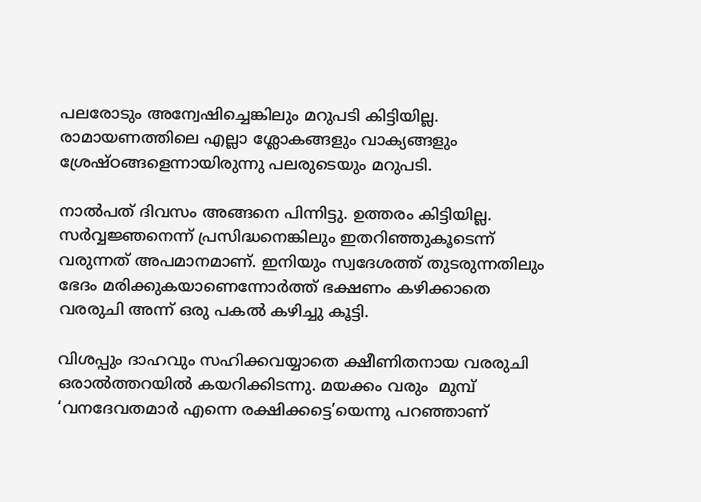പലരോടും അന്വേഷിച്ചെങ്കിലും മറുപടി കിട്ടിയില്ല. രാമായണത്തിലെ എല്ലാ ശ്ലോകങ്ങളും വാക്യങ്ങളും ശ്രേഷ്ഠങ്ങളെന്നായിരുന്നു പലരുടെയും മറുപടി.

നാല്‍പത് ദിവസം അങ്ങനെ പിന്നിട്ടു. ഉത്തരം കിട്ടിയില്ല. സര്‍വ്വജ്ഞനെന്ന് പ്രസിദ്ധനെങ്കിലും ഇതറിഞ്ഞുകൂടെന്ന് വരുന്നത് അപമാനമാണ്. ഇനിയും സ്വദേശത്ത് തുടരുന്നതിലും ഭേദം മരിക്കുകയാണെന്നോര്‍ത്ത് ഭക്ഷണം കഴിക്കാതെ വരരുചി അന്ന് ഒരു പകല്‍ കഴിച്ചു കൂട്ടി.

വിശപ്പും ദാഹവും സഹിക്കവയ്യാതെ ക്ഷീണിതനായ വരരുചി ഒരാല്‍ത്തറയില്‍ കയറിക്കിടന്നു. മയക്കം വരും  മുമ്പ് ‘വനദേവതമാര്‍ എന്നെ രക്ഷിക്കട്ടെ’യെന്നു പറഞ്ഞാണ്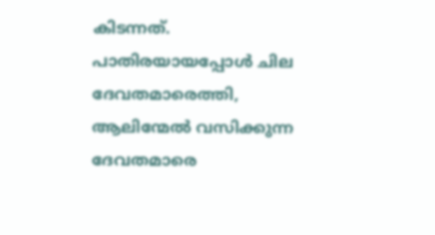കിടന്നത്. പാതിരയായപ്പോള്‍ ചില ദേവതമാരെത്തി, ആലിന്മേല്‍ വസിക്കുന്ന ദേവതമാരെ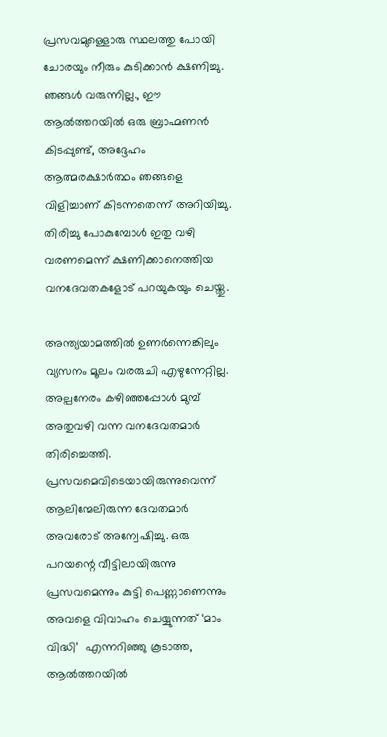പ്രസവമുള്ളൊരു സ്ഥലത്തു പോയി ചോരയും നീരും കുടിക്കാന്‍ ക്ഷണിച്ചു. ഞങ്ങള്‍ വരുന്നില്ല., ഈ ആല്‍ത്തറയില്‍ ഒരു ബ്രാഹ്മണന്‍ കിടപ്പുണ്ട്, അദ്ദേഹം ആത്മരക്ഷാര്‍ത്ഥം ഞങ്ങളെ വിളിച്ചാണ് കിടന്നതെന്ന് അറിയിച്ചു. തിരിച്ചു പോകുമ്പോള്‍ ഇതു വഴി വരണമെന്ന് ക്ഷണിക്കാനെത്തിയ വനദേവതകളോട് പറയുകയും ചെയ്തു.

അന്ത്യയാമത്തില്‍ ഉണര്‍ന്നെങ്കിലും വ്യസനം മൂലം വരരുചി എഴുന്നേറ്റില്ല. അല്പനേരം കഴിഞ്ഞപ്പോള്‍ മുമ്പ് അതുവഴി വന്ന വനദേവതമാര്‍ തിരിച്ചെത്തി. പ്രസവമെവിടെയായിരുന്നുവെന്ന് ആലിന്മേലിരുന്ന ദേവതമാര്‍ അവരോട് അന്വേഷിച്ചു. ഒരു പറയന്റെ വീട്ടിലായിരുന്നു പ്രസവമെന്നും കുട്ടി പെണ്ണാണെന്നും അവളെ വിവാഹം ചെയ്യുന്നത് ‘മാം വിദ്ധി’  എന്നറിഞ്ഞു കൂടാത്ത, ആല്‍ത്തറയില്‍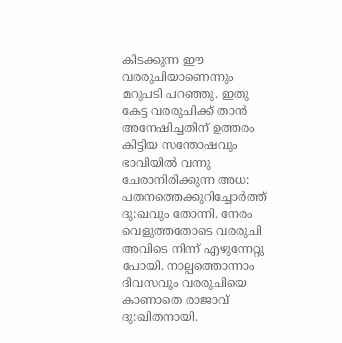കിടക്കുന്ന ഈ വരരുചിയാണെന്നും മറുപടി പറഞ്ഞു. ഇതു കേട്ട വരരുചിക്ക് താന്‍ അനേഷിച്ചതിന് ഉത്തരം കിട്ടിയ സന്തോഷവും ഭാവിയില്‍ വന്നു ചേരാനിരിക്കുന്ന അധ: പതനത്തെക്കുറിച്ചോര്‍ത്ത് ദു:ഖവും തോന്നി. നേരം വെളുത്തതോടെ വരരുചി അവിടെ നിന്ന് എഴുന്നേറ്റു പോയി. നാല്പത്തൊന്നാം ദിവസവും വരരുചിയെ കാണാതെ രാജാവ് ദു:ഖിതനായി.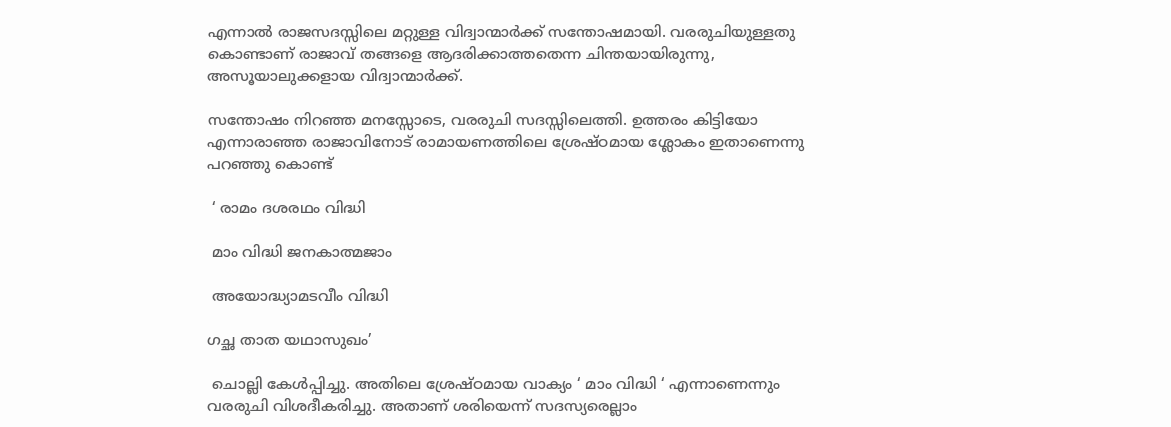എന്നാല്‍ രാജസദസ്സിലെ മറ്റുള്ള വിദ്വാന്മാര്‍ക്ക് സന്തോഷമായി. വരരുചിയുള്ളതു കൊണ്ടാണ് രാജാവ് തങ്ങളെ ആദരിക്കാത്തതെന്ന ചിന്തയായിരുന്നു,  അസൂയാലുക്കളായ വിദ്വാന്മാര്‍ക്ക്.

സന്തോഷം നിറഞ്ഞ മനസ്സോടെ, വരരുചി സദസ്സിലെത്തി. ഉത്തരം കിട്ടിയോ എന്നാരാഞ്ഞ രാജാവിനോട് രാമായണത്തിലെ ശ്രേഷ്ഠമായ ശ്ലോകം ഇതാണെന്നു പറഞ്ഞു കൊണ്ട്

 ‘ രാമം ദശരഥം വിദ്ധി

 മാം വിദ്ധി ജനകാത്മജാം

 അയോദ്ധ്യാമടവീം വിദ്ധി

ഗച്ഛ താത യഥാസുഖം’

 ചൊല്ലി കേള്‍പ്പിച്ചു. അതിലെ ശ്രേഷ്ഠമായ വാക്യം ‘ മാം വിദ്ധി ‘ എന്നാണെന്നും വരരുചി വിശദീകരിച്ചു. അതാണ് ശരിയെന്ന് സദസ്യരെല്ലാം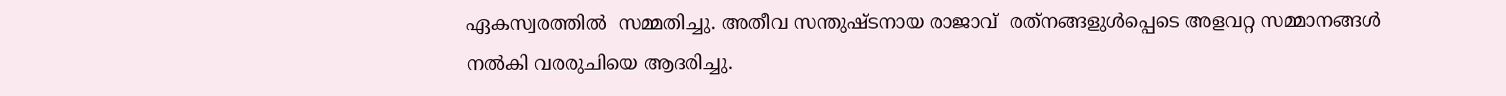ഏകസ്വരത്തില്‍  സമ്മതിച്ചു. അതീവ സന്തുഷ്ടനായ രാജാവ്  രത്‌നങ്ങളുള്‍പ്പെടെ അളവറ്റ സമ്മാനങ്ങള്‍  നല്‍കി വരരുചിയെ ആദരിച്ചു.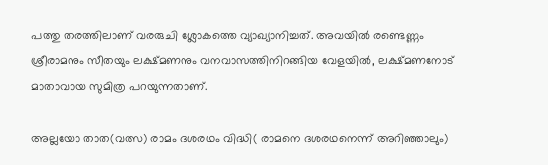പത്തു തരത്തിലാണ് വരരുചി ശ്ലോകത്തെ വ്യാഖ്യാനിച്ചത്. അവയില്‍ രണ്ടെണ്ണം  ശ്രീരാമനും സീതയും ലക്ഷ്മണനും വനവാസത്തിനിറങ്ങിയ വേളയില്‍, ലക്ഷ്മണനോട് മാതാവായ സുമിത്ര പറയുന്നതാണ്.

അല്ലയോ താത(വത്സ) രാമം ദശരഥം വിദ്ധി( രാമനെ ദശരഥനെന്ന് അറിഞ്ഞാലും)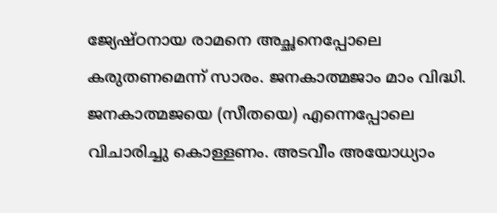ജ്യേഷ്ഠനായ രാമനെ അച്ഛനെപ്പോലെ കരുതണമെന്ന് സാരം. ജനകാത്മജാം മാം വിദ്ധി. ജനകാത്മജയെ (സീതയെ) എന്നെപ്പോലെ വിചാരിച്ചു കൊള്ളണം. അടവീം അയോധ്യാം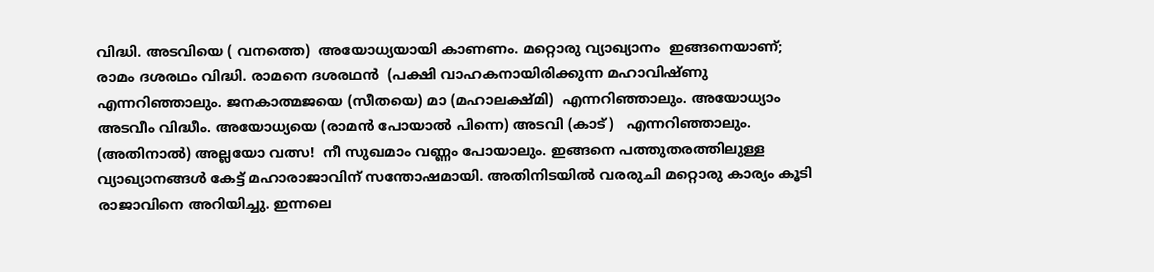വിദ്ധി. അടവിയെ ( വനത്തെ)  അയോധ്യയായി കാണണം. മറ്റൊരു വ്യാഖ്യാനം  ഇങ്ങനെയാണ്;  രാമം ദശരഥം വിദ്ധി. രാമനെ ദശരഥന്‍  (പക്ഷി വാഹകനായിരിക്കുന്ന മഹാവിഷ്ണു എന്നറിഞ്ഞാലും. ജനകാത്മജയെ (സീതയെ) മാ (മഹാലക്ഷ്മി)  എന്നറിഞ്ഞാലും. അയോധ്യാം അടവീം വിദ്ധീം. അയോധ്യയെ (രാമന്‍ പോയാല്‍ പിന്നെ) അടവി (കാട്)   എന്നറിഞ്ഞാലും. (അതിനാല്‍) അല്ലയോ വത്സ!  നീ സുഖമാം വണ്ണം പോയാലും. ഇങ്ങനെ പത്തുതരത്തിലുള്ള വ്യാഖ്യാനങ്ങള്‍ കേട്ട് മഹാരാജാവിന് സന്തോഷമായി. അതിനിടയില്‍ വരരുചി മറ്റൊരു കാര്യം കൂടി രാജാവിനെ അറിയിച്ചു. ഇന്നലെ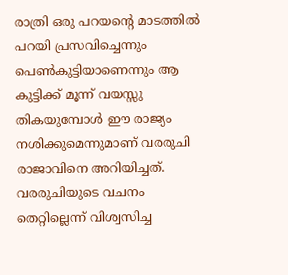രാത്രി ഒരു പറയന്റെ മാടത്തില്‍ പറയി പ്രസവിച്ചെന്നും  പെണ്‍കുട്ടിയാണെന്നും ആ കുട്ടിക്ക് മൂന്ന് വയസ്സു തികയുമ്പോള്‍ ഈ രാജ്യം നശിക്കുമെന്നുമാണ് വരരുചി രാജാവിനെ അറിയിച്ചത്. വരരുചിയുടെ വചനം തെറ്റില്ലെന്ന് വിശ്വസിച്ച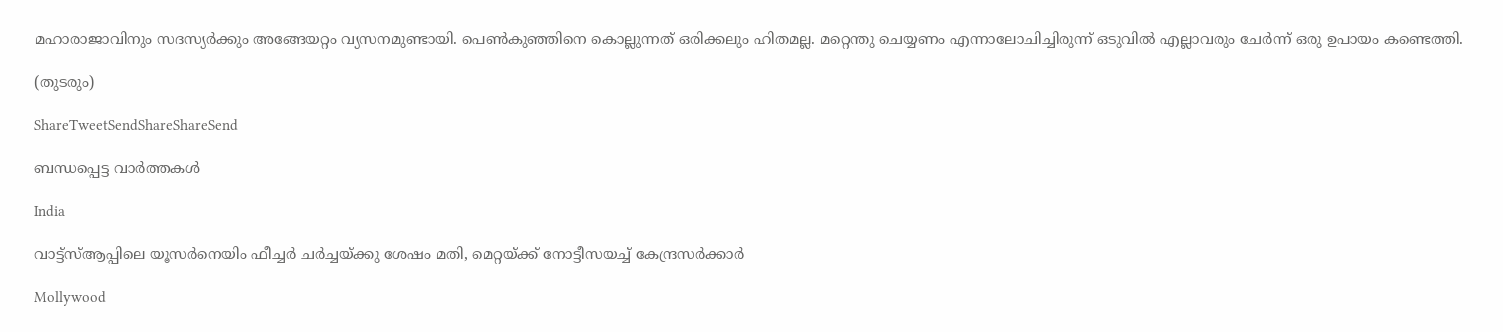മഹാരാജാവിനും സദസ്യര്‍ക്കും അങ്ങേയറ്റം വ്യസനമുണ്ടായി. പെണ്‍കുഞ്ഞിനെ കൊല്ലുന്നത് ഒരിക്കലും ഹിതമല്ല. മറ്റെന്തു ചെയ്യണം എന്നാലോചിച്ചിരുന്ന് ഒടുവില്‍ എല്ലാവരും ചേര്‍ന്ന് ഒരു ഉപായം കണ്ടെത്തി.

(തുടരും)

ShareTweetSendShareShareSend

ബന്ധപ്പെട്ട വാര്‍ത്തകള്‍

India

വാട്ട്സ്ആപ്പിലെ യൂസര്‍നെയിം ഫീച്ചര്‍ ചര്‍ച്ചയ്‌ക്കു ശേഷം മതി, മെറ്റയ്‌ക്ക് നോട്ടീസയച്ച് കേന്ദ്രസര്‍ക്കാര്‍

Mollywood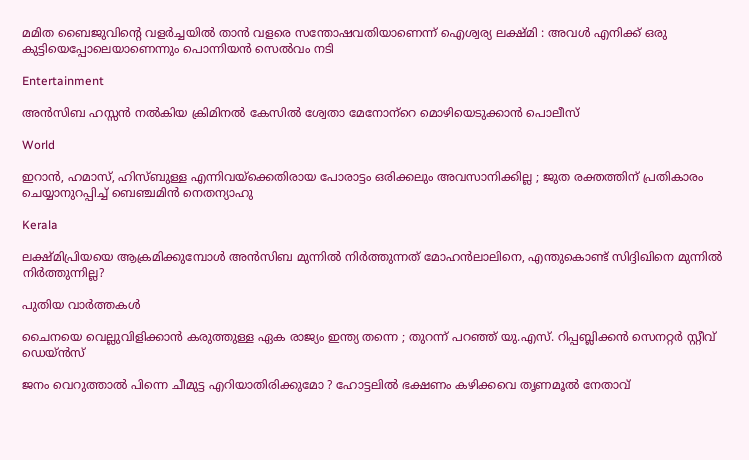മമിത ബൈജുവിന്റെ വളർച്ചയിൽ താൻ വളരെ സന്തോഷവതിയാണെന്ന് ഐശ്വര്യ ലക്ഷ്മി : അവൾ എനിക്ക് ഒരു കുട്ടിയെപ്പോലെയാണെന്നും പൊന്നിയൻ സെൽവം നടി

Entertainment

അന്‍സിബ ഹസ്സന്‍ നല്‍കിയ ക്രിമിനല്‍ കേസില്‍ ശ്വേതാ മേനോന്‌റെ മൊഴിയെടുക്കാന്‍ പൊലീസ്

World

ഇറാൻ, ഹമാസ്, ഹിസ്ബുള്ള എന്നിവയ്‌ക്കെതിരായ പോരാട്ടം ഒരിക്കലും അവസാനിക്കില്ല ; ജുത രക്തത്തിന് പ്രതികാരം ചെയ്യാനുറപ്പിച്ച് ബെഞ്ചമിൻ നെതന്യാഹു

Kerala

ലക്ഷ്മിപ്രിയയെ ആക്രമിക്കുമ്പോള്‍ അന്‍സിബ മുന്നില്‍ നിര്‍ത്തുന്നത് മോഹന്‍ലാലിനെ, എന്തുകൊണ്ട് സിദ്ദിഖിനെ മുന്നില്‍ നിര്‍ത്തുന്നില്ല?

പുതിയ വാര്‍ത്തകള്‍

ചൈനയെ വെല്ലുവിളിക്കാൻ കരുത്തുള്ള ഏക രാജ്യം ഇന്ത്യ തന്നെ ; തുറന്ന് പറഞ്ഞ് യു.എസ്. റിപ്പബ്ലിക്കൻ സെനറ്റർ സ്റ്റീവ് ഡെയ്ൻസ്

ജനം വെറുത്താൽ പിന്നെ ചീമുട്ട എറിയാതിരിക്കുമോ ? ഹോട്ടലിൽ ഭക്ഷണം കഴിക്കവെ തൃണമൂൽ നേതാവ്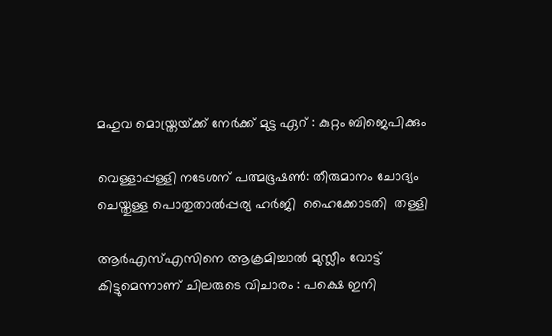മഹുവ മൊയ്ത്രയ്‌ക്ക് നേർക്ക് മുട്ട ഏറ് : കുറ്റം ബിജെപിക്കും

വെള്ളാപ്പള്ളി നടേശന് പത്മഭൂഷണ്‍: തീരുമാനം ചോദ്യം ചെയ്തുള്ള പൊതുതാല്‍പ്പര്യ ഹര്‍ജി  ഹൈക്കോടതി  തള്ളി

ആർഎസ്എസിനെ ആക്രമിച്ചാൽ മുസ്ലീം വോട്ട് കിട്ടുമെന്നാണ് ചിലരുടെ വിചാരം : പക്ഷെ ഇനി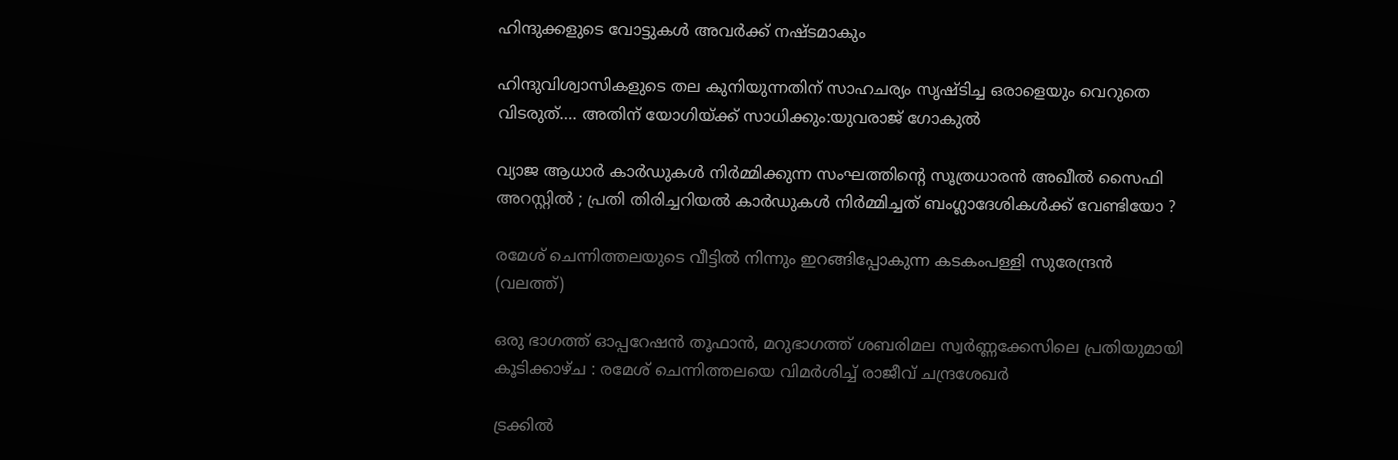ഹിന്ദുക്കളുടെ വോട്ടുകൾ അവർക്ക് നഷ്ടമാകും

ഹിന്ദുവിശ്വാസികളുടെ തല കുനിയുന്നതിന് സാഹചര്യം സൃഷ്ടിച്ച ഒരാളെയും വെറുതെ വിടരുത്…. അതിന് യോഗിയ്‌ക്ക് സാധിക്കും:യുവരാജ് ഗോകുല്‍

വ്യാജ ആധാർ കാർഡുകൾ നിർമ്മിക്കുന്ന സംഘത്തിന്റെ സൂത്രധാരൻ അഖീൽ സൈഫി അറസ്റ്റിൽ ; പ്രതി തിരിച്ചറിയൽ കാർഡുകൾ നിർമ്മിച്ചത് ബംഗ്ലാദേശികൾക്ക് വേണ്ടിയോ ?

രമേശ് ചെന്നിത്തലയുടെ വീട്ടില്‍ നിന്നും ഇറങ്ങിപ്പോകുന്ന കടകംപള്ളി സുരേന്ദ്രന്‍ (വലത്ത്)

ഒരു ഭാഗത്ത് ഓപ്പറേഷന്‍ തൂഫാന്‍, മറുഭാഗത്ത് ശബരിമല സ്വര്‍ണ്ണക്കേസിലെ പ്രതിയുമായി കൂടിക്കാഴ്ച : രമേശ് ചെന്നിത്തലയെ വിമര്‍ശിച്ച് രാജീവ് ചന്ദ്രശേഖര്‍

ട്രക്കിൽ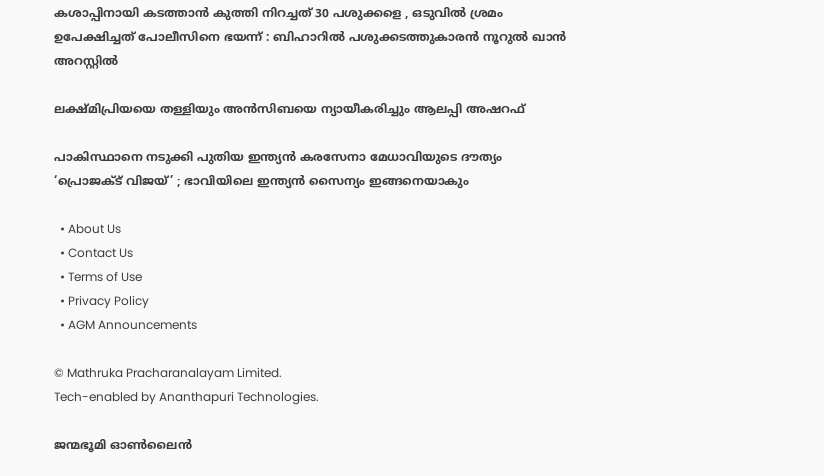കശാപ്പിനായി കടത്താൻ കുത്തി നിറച്ചത് 30 പശുക്കളെ , ഒടുവിൽ ശ്രമം ഉപേക്ഷിച്ചത് പോലീസിനെ ഭയന്ന് : ബിഹാറിൽ പശുക്കടത്തുകാരൻ നൂറുൽ ഖാൻ അറസ്റ്റിൽ

ലക്ഷ്മിപ്രിയയെ തള്ളിയും അന്‍സിബയെ ന്യായീകരിച്ചും ആലപ്പി അഷറഫ്

പാകിസ്ഥാനെ നടുക്കി പുതിയ ഇന്ത്യൻ കരസേനാ മേധാവിയുടെ ദൗത്യം ‘പ്രൊജക്ട് വിജയ്’ ; ഭാവിയിലെ ഇന്ത്യൻ സൈന്യം ഇങ്ങനെയാകും

  • About Us
  • Contact Us
  • Terms of Use
  • Privacy Policy
  • AGM Announcements

© Mathruka Pracharanalayam Limited.
Tech-enabled by Ananthapuri Technologies.

ജന്മഭൂമി ഓണ്‍ലൈന്‍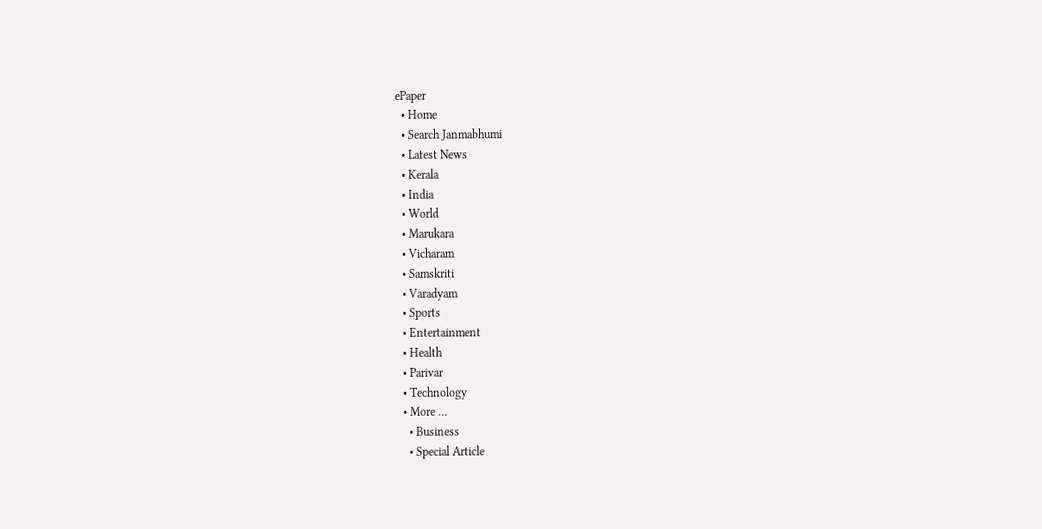ePaper
  • Home
  • Search Janmabhumi
  • Latest News
  • Kerala
  • India
  • World
  • Marukara
  • Vicharam
  • Samskriti
  • Varadyam
  • Sports
  • Entertainment
  • Health
  • Parivar
  • Technology
  • More …
    • Business
    • Special Article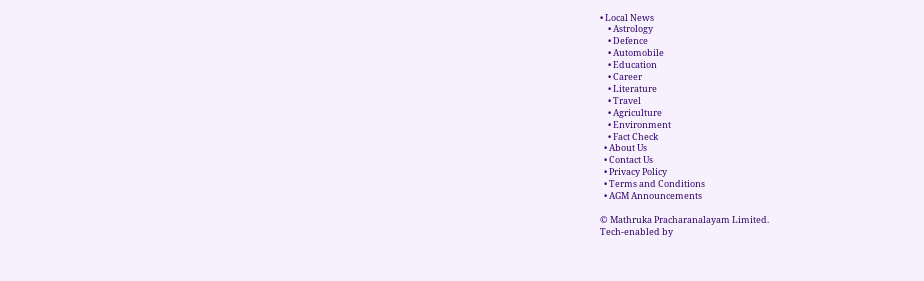• Local News
    • Astrology
    • Defence
    • Automobile
    • Education
    • Career
    • Literature
    • Travel
    • Agriculture
    • Environment
    • Fact Check
  • About Us
  • Contact Us
  • Privacy Policy
  • Terms and Conditions
  • AGM Announcements

© Mathruka Pracharanalayam Limited.
Tech-enabled by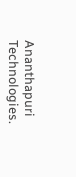Ananthapuri Technologies.